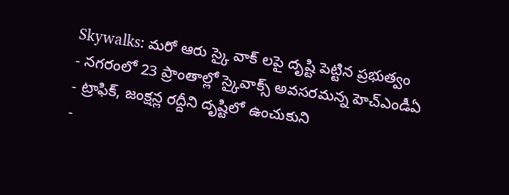Skywalks: మరో ఆరు స్కై వాక్ లపై దృష్టి పెట్టిన ప్రభుత్వం
- నగరంలో 23 ప్రాంతాల్లో స్కైవాక్స్ అవసరమన్న హెచ్ఎండీఏ
- ట్రాఫిక్, జంక్షన్ల రద్దీని దృష్టిలో ఉంచుకుని
-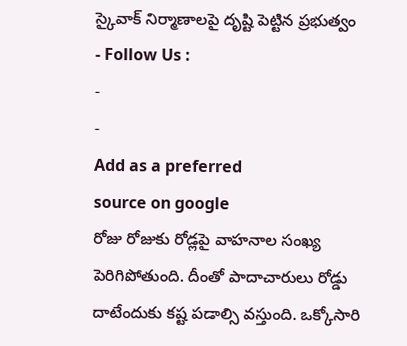స్కైవాక్ నిర్మాణాలపై దృష్టి పెట్టిన ప్రభుత్వం
- Follow Us :
-
-
Add as a preferred
source on google
రోజు రోజుకు రోడ్లపై వాహనాల సంఖ్య పెరిగిపోతుంది. దీంతో పాదాచారులు రోడ్డు దాటేందుకు కష్ట పడాల్సి వస్తుంది. ఒక్కోసారి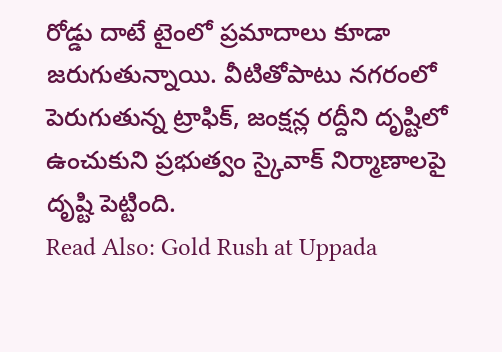రోడ్డు దాటే టైంలో ప్రమాదాలు కూడా జరుగుతున్నాయి. వీటితోపాటు నగరంలో పెరుగుతున్న ట్రాఫిక్, జంక్షన్ల రద్దీని దృష్టిలో ఉంచుకుని ప్రభుత్వం స్కైవాక్ నిర్మాణాలపై దృష్టి పెట్టింది.
Read Also: Gold Rush at Uppada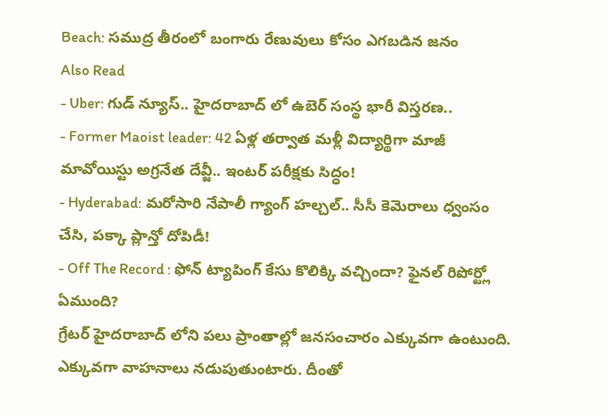Beach: సముద్ర తీరంలో బంగారు రేణువులు కోసం ఎగబడిన జనం
Also Read
- Uber: గుడ్ న్యూస్.. హైదరాబాద్ లో ఉబెర్ సంస్థ భారీ విస్తరణ..
- Former Maoist leader: 42 ఏళ్ల తర్వాత మళ్లీ విద్యార్థిగా మాజీ మావోయిస్టు అగ్రనేత దేవ్జీ.. ఇంటర్ పరీక్షకు సిద్ధం!
- Hyderabad: మరోసారి నేపాలీ గ్యాంగ్ హల్చల్.. సీసీ కెమెరాలు ధ్వంసం చేసి, పక్కా ప్లాన్తో దోపిడీ!
- Off The Record : ఫోన్ ట్యాపింగ్ కేసు కొలిక్కి వచ్చిందా? ఫైనల్ రిపోర్ట్లో ఏముంది?
గ్రేటర్ హైదరాబాద్ లోని పలు ప్రాంతాల్లో జనసంచారం ఎక్కువగా ఉంటుంది. ఎక్కువగా వాహనాలు నడుపుతుంటారు. దీంతో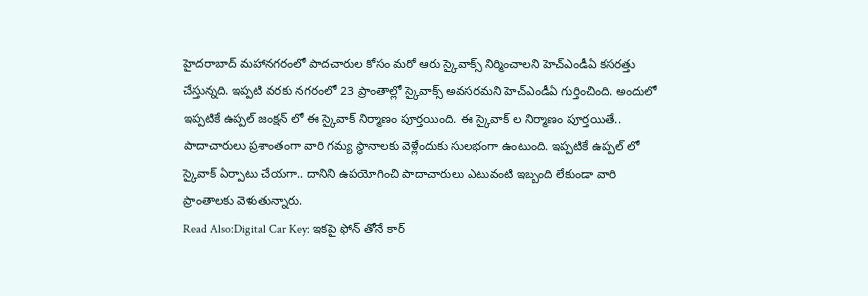హైదరాబాద్ మహానగరంలో పాదచారుల కోసం మరో ఆరు స్కైవాక్స్ నిర్మించాలని హెచ్ఎండీఏ కసరత్తు చేస్తున్నది. ఇప్పటి వరకు నగరంలో 23 ప్రాంతాల్లో స్కైవాక్స్ అవసరమని హెచ్ఎండీఏ గుర్తించింది. అందులో ఇప్పటికే ఉప్పల్ జంక్షన్ లో ఈ స్కైవాక్ నిర్మాణం పూర్తయింది. ఈ స్కైవాక్ ల నిర్మాణం పూర్తయితే.. పాదాచారులు ప్రశాంతంగా వారి గమ్య స్థానాలకు వెళ్లేందుకు సులభంగా ఉంటుంది. ఇప్పటికే ఉప్పల్ లో స్కైవాక్ ఏర్పాటు చేయగా.. దానిని ఉపయోగించి పాదాచారులు ఎటువంటి ఇబ్బంది లేకుండా వారి ప్రాంతాలకు వెళుతున్నారు.
Read Also:Digital Car Key: ఇకపై ఫోన్ తోనే కార్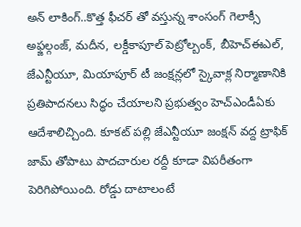అన్ లాకింగ్..కొత్త ఫీచర్ తో వస్తున్న శాంసంగ్ గెలాక్సీ
అఫ్జల్గంజ్, మదీన, లక్డీకాపూల్ పెట్రోల్బంక్, బీహెచ్ఈఎల్, జేఎన్టీయూ, మియాపూర్ టీ జంక్షన్లలో స్కైవాక్ల నిర్మాణానికి ప్రతిపాదనలు సిద్ధం చేయాలని ప్రభుత్వం హెచ్ఎండీఏకు ఆదేశాలిచ్చింది. కూకట్ పల్లి జేఎన్టీయూ జంక్షన్ వద్ద ట్రాఫిక్ జామ్ తోపాటు పాదచారుల రద్దీ కూడా విపరీతంగా పెరిగిపోయింది. రోడ్డు దాటాలంటే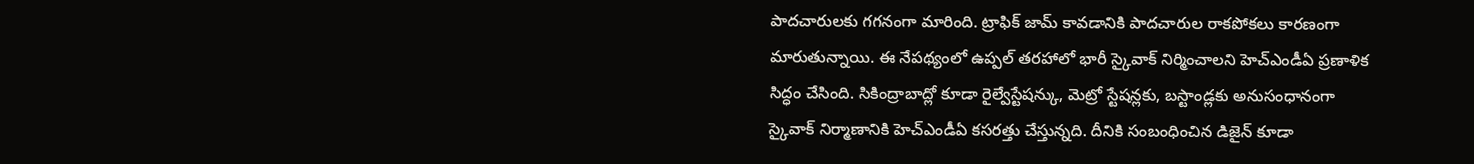పాదచారులకు గగనంగా మారింది. ట్రాఫిక్ జామ్ కావడానికి పాదచారుల రాకపోకలు కారణంగా మారుతున్నాయి. ఈ నేపథ్యంలో ఉప్పల్ తరహాలో భారీ స్కైవాక్ నిర్మించాలని హెచ్ఎండీఏ ప్రణాళిక సిద్ధం చేసింది. సికింద్రాబాద్లో కూడా రైల్వేస్టేషన్కు, మెట్రో స్టేషన్లకు, బస్టాండ్లకు అనుసంధానంగా స్కైవాక్ నిర్మాణానికి హెచ్ఎండీఏ కసరత్తు చేస్తున్నది. దీనికి సంబంధించిన డిజైన్ కూడా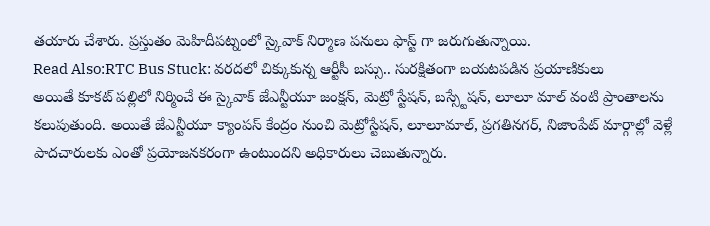తయారు చేశారు. ప్రస్తుతం మెహిదీపట్నంలో స్కైవాక్ నిర్మాణ పనులు ఫాస్ట్ గా జరుగుతున్నాయి.
Read Also:RTC Bus Stuck: వరదలో చిక్కుకున్న ఆర్టీసీ బస్సు.. సురక్షితంగా బయటపడిన ప్రయాణికులు
అయితే కూకట్ పల్లిలో నిర్మించే ఈ స్కైవాక్ జేఎన్టీయూ జంక్షన్, మెట్రో స్టేషన్, బస్స్టేషన్, లూలూ మాల్ వంటి ప్రాంతాలను కలుపుతుంది. అయితే జేఎన్టీయూ క్యాంపస్ కేంద్రం నుంచి మెట్రోస్టేషన్, లూలూమాల్, ప్రగతినగర్, నిజాంపేట్ మార్గాల్లో వెళ్లే పాదచారులకు ఎంతో ప్రయోజనకరంగా ఉంటుందని అధికారులు చెబుతున్నారు.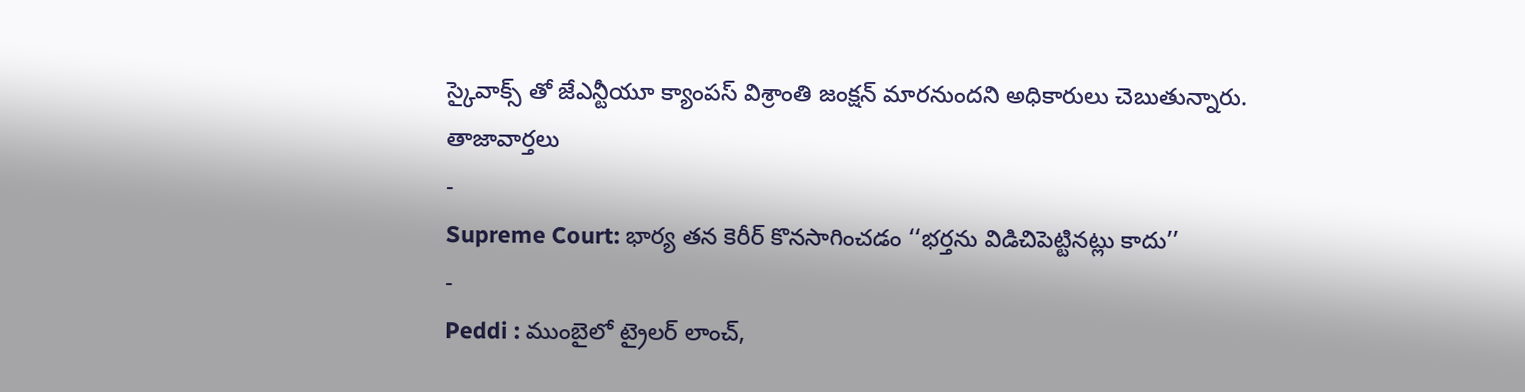స్కైవాక్స్ తో జేఎన్టీయూ క్యాంపస్ విశ్రాంతి జంక్షన్ మారనుందని అధికారులు చెబుతున్నారు.
తాజావార్తలు
-
Supreme Court: భార్య తన కెరీర్ కొనసాగించడం ‘‘భర్తను విడిచిపెట్టినట్లు కాదు’’
-
Peddi : ముంబైలో ట్రైలర్ లాంచ్,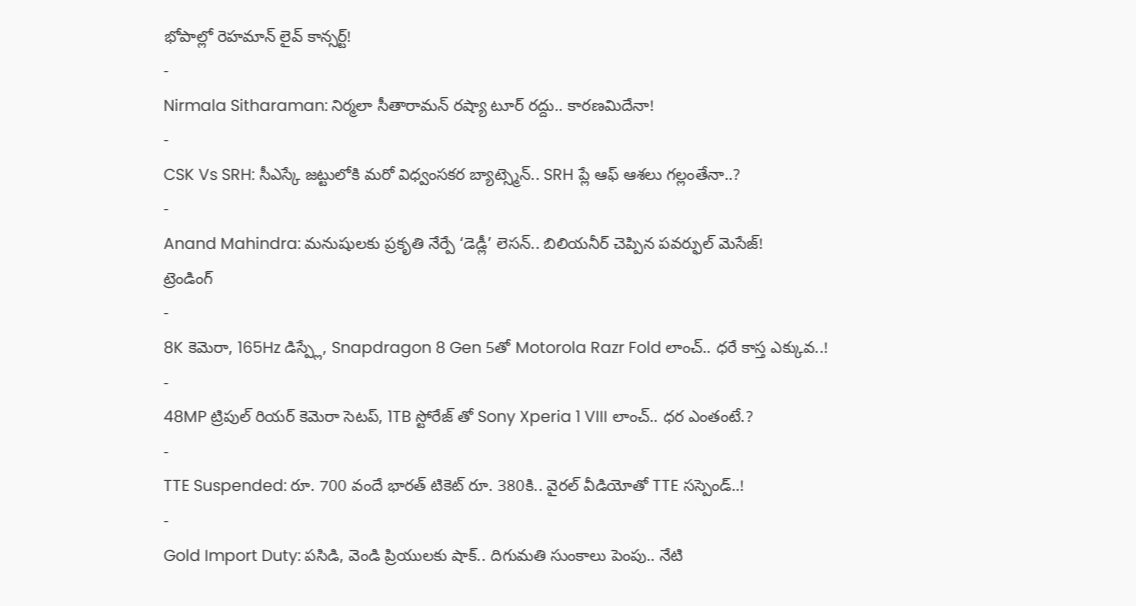భోపాల్లో రెహమాన్ లైవ్ కాన్సర్ట్!
-
Nirmala Sitharaman: నిర్మలా సీతారామన్ రష్యా టూర్ రద్దు.. కారణమిదేనా!
-
CSK Vs SRH: సీఎస్కే జట్టులోకి మరో విధ్వంసకర బ్యాట్స్మెన్.. SRH ప్లే ఆఫ్ ఆశలు గల్లంతేనా..?
-
Anand Mahindra: మనుషులకు ప్రకృతి నేర్పే ‘డెడ్లీ’ లెసన్.. బిలియనీర్ చెప్పిన పవర్ఫుల్ మెసేజ్!
ట్రెండింగ్
-
8K కెమెరా, 165Hz డిస్ప్లే, Snapdragon 8 Gen 5తో Motorola Razr Fold లాంచ్.. ధరే కాస్త ఎక్కువ..!
-
48MP ట్రిపుల్ రియర్ కెమెరా సెటప్, 1TB స్టోరేజ్ తో Sony Xperia 1 VIII లాంచ్.. ధర ఎంతంటే.?
-
TTE Suspended: రూ. 700 వందే భారత్ టికెట్ రూ. 380కి.. వైరల్ వీడియోతో TTE సస్పెండ్..!
-
Gold Import Duty: పసిడి, వెండి ప్రియులకు షాక్.. దిగుమతి సుంకాలు పెంపు.. నేటి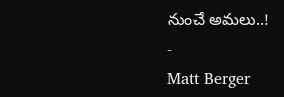నుంచే అమలు..!
-
Matt Berger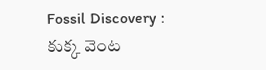Fossil Discovery : కుక్క వెంట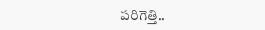పరిగెత్తి..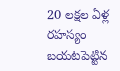20 లక్షల ఏళ్ల రహస్యం బయటపెట్టిన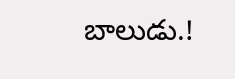బాలుడు.!